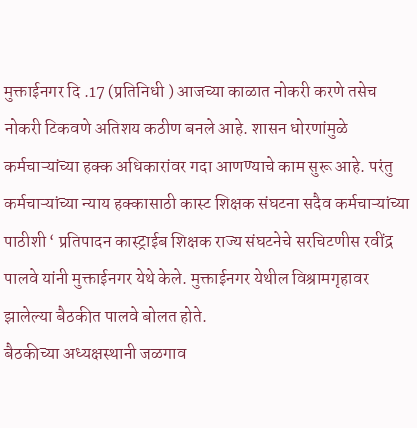मुक्ताईनगर दि .17 (प्रतिनिधी ) आजच्या काळात नोकरी करणे तसेच नोकरी टिकवणे अतिशय कठीण बनले आहे. शासन धोरणांमुळे कर्मचाऱ्यांच्या हक्क अधिकारांवर गदा आणण्याचे काम सुरू आहे. परंतु कर्मचाऱ्यांच्या न्याय हक्कासाठी कास्ट शिक्षक संघटना सदैव कर्मचाऱ्यांच्या पाठीशी ‘ प्रतिपादन कास्ट्राईब शिक्षक राज्य संघटनेचे सरचिटणीस रवींद्र पालवे यांनी मुक्ताईनगर येथे केले. मुक्ताईनगर येथील विश्रामगृहावर झालेल्या बैठकीत पालवे बोलत होते.
बैठकीच्या अध्यक्षस्थानी जळगाव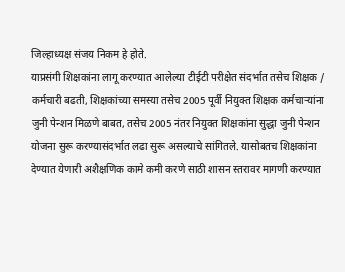जिल्हाध्यक्ष संजय निकम हे होते.
याप्रसंगी शिक्षकांना लागू करण्यात आलेल्या टीईटी परीक्षेत संदर्भात तसेच शिक्षक / कर्मचारी बढती, शिक्षकांच्या समस्या तसेच 2005 पूर्वी नियुक्त शिक्षक कर्मचाऱ्यांना जुनी पेन्शन मिळणे बाबत, तसेच 2005 नंतर नियुक्त शिक्षकांना सुद्धा जुनी पेन्शन योजना सुरू करण्यासंदर्भात लढा सुरू असल्याचे सांगितले. यासोबतच शिक्षकांना देण्यात येणारी अशैक्षणिक कामे कमी करणे साठी शासन स्तरावर मागणी करण्यात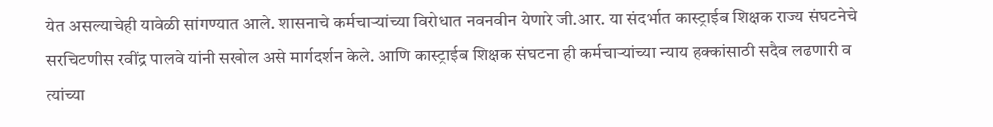येत असल्याचेही यावेळी सांगण्यात आले. शासनाचे कर्मचाऱ्यांच्या विरोधात नवनवीन येणारे जी.आर. या संदर्भात कास्ट्राईब शिक्षक राज्य संघटनेचे सरचिटणीस रवींद्र पालवे यांनी सखोल असे मार्गदर्शन केले. आणि कास्ट्राईब शिक्षक संघटना ही कर्मचाऱ्यांच्या न्याय हक्कांसाठी सदैव लढणारी व त्यांच्या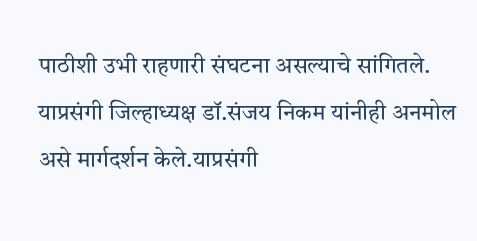पाठीशी उभी राहणारी संघटना असल्याचे सांगितले. याप्रसंगी जिल्हाध्यक्ष डॉ.संजय निकम यांनीही अनमोल असे मार्गदर्शन केले.याप्रसंगी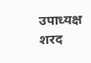उपाध्यक्ष शरद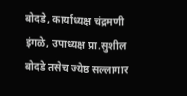बोदडे, कार्याध्यक्ष चंद्रमणी इंगळे, उपाध्यक्ष प्रा.सुशील बोदडे तसेच ज्येष्ठ सल्लागार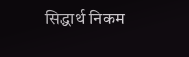सिद्धार्थ निकम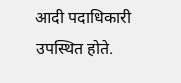आदी पदाधिकारी उपस्थित होते.